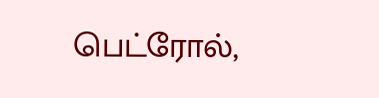பெட்ரோல்,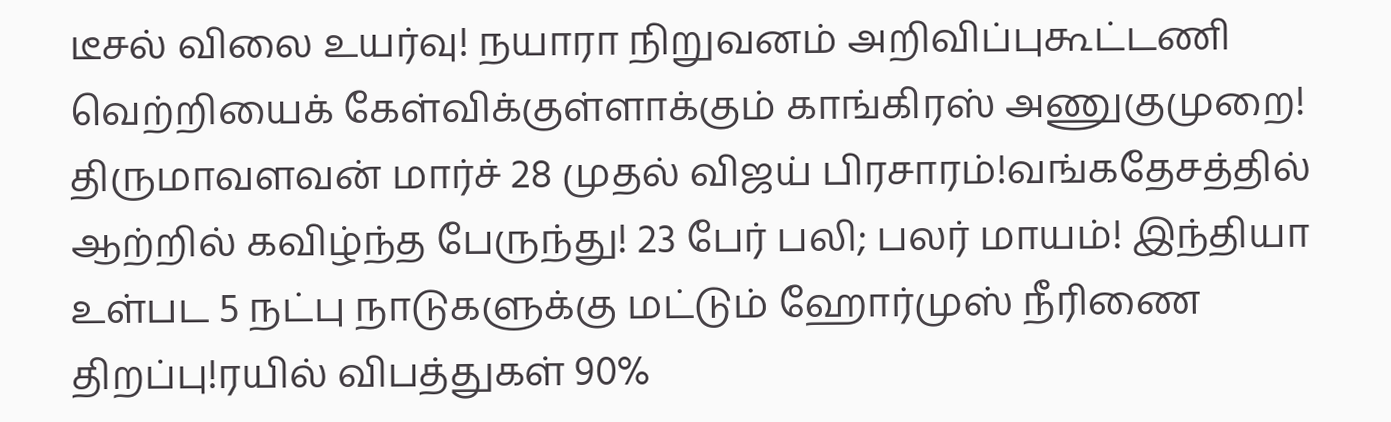டீசல் விலை உயர்வு! நயாரா நிறுவனம் அறிவிப்புகூட்டணி வெற்றியைக் கேள்விக்குள்ளாக்கும் காங்கிரஸ் அணுகுமுறை! திருமாவளவன் மார்ச் 28 முதல் விஜய் பிரசாரம்!வங்கதேசத்தில் ஆற்றில் கவிழ்ந்த பேருந்து! 23 பேர் பலி; பலர் மாயம்! இந்தியா உள்பட 5 நட்பு நாடுகளுக்கு மட்டும் ஹோர்முஸ் நீரிணை திறப்பு!ரயில் விபத்துகள் 90%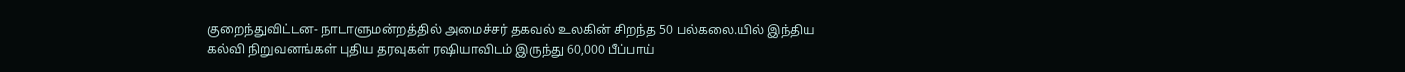குறைந்துவிட்டன- நாடாளுமன்றத்தில் அமைச்சர் தகவல் உலகின் சிறந்த 50 பல்கலை.யில் இந்திய கல்வி நிறுவனங்கள் புதிய தரவுகள் ரஷியாவிடம் இருந்து 60,000 பீப்பாய்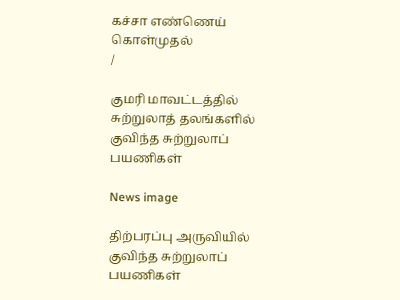கச்சா எண்ணெய் கொள்முதல்
/

குமரி மாவட்டத்தில் சுற்றுலாத் தலங்களில் குவிந்த சுற்றுலாப் பயணிகள்

News image

திற்பரப்பு அருவியில் குவிந்த சுற்றுலாப் பயணிகள்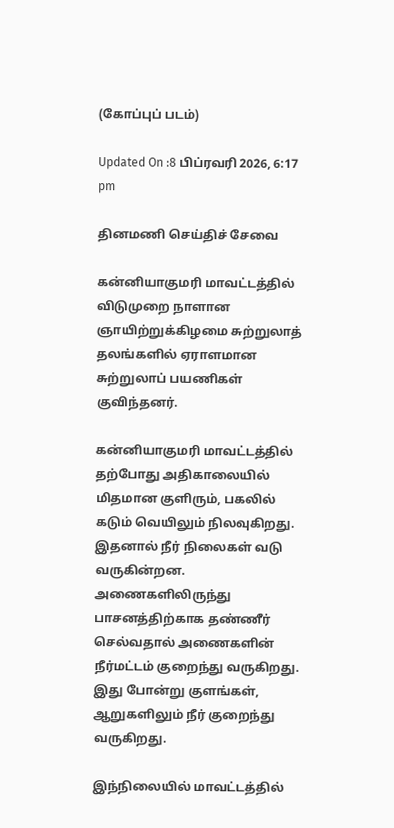(கோப்புப் படம்)

Updated On :8 பிப்ரவரி 2026, 6:17 pm

தினமணி செய்திச் சேவை

கன்னியாகுமரி மாவட்டத்தில் விடுமுறை நாளான ஞாயிற்றுக்கிழமை சுற்றுலாத் தலங்களில் ஏராளமான சுற்றுலாப் பயணிகள் குவிந்தனர்.

கன்னியாகுமரி மாவட்டத்தில் தற்போது அதிகாலையில் மிதமான குளிரும், பகலில் கடும் வெயிலும் நிலவுகிறது. இதனால் நீர் நிலைகள் வடு வருகின்றன. அணைகளிலிருந்து பாசனத்திற்காக தண்ணீர் செல்வதால் அணைகளின் நீர்மட்டம் குறைந்து வருகிறது. இது போன்று குளங்கள், ஆறுகளிலும் நீர் குறைந்து வருகிறது.

இந்நிலையில் மாவட்டத்தில்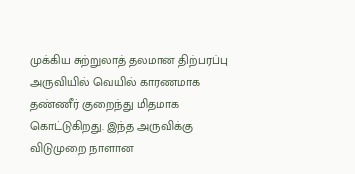முக்கிய சுற்றுலாத் தலமான திற்பரப்பு அருவியில் வெயில் காரணமாக தண்ணீர் குறைந்து மிதமாக கொட்டுகிறது. இந்த அருவிக்கு விடுமுறை நாளான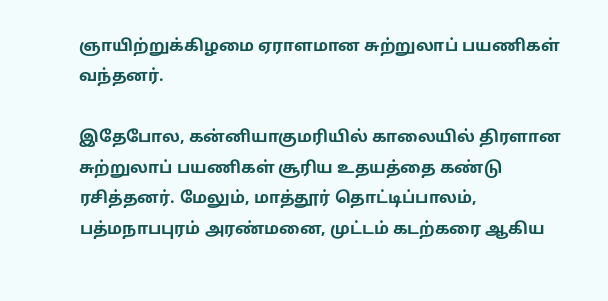ஞாயிற்றுக்கிழமை ஏராளமான சுற்றுலாப் பயணிகள் வந்தனர்.

இதேபோல, கன்னியாகுமரியில் காலையில் திரளான சுற்றுலாப் பயணிகள் சூரிய உதயத்தை கண்டு ரசித்தனர். மேலும், மாத்தூர் தொட்டிப்பாலம், பத்மநாபபுரம் அரண்மனை, முட்டம் கடற்கரை ஆகிய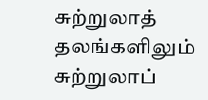சுற்றுலாத் தலங்களிலும் சுற்றுலாப்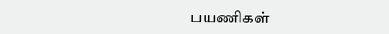பயணிகள்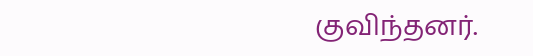குவிந்தனர்.